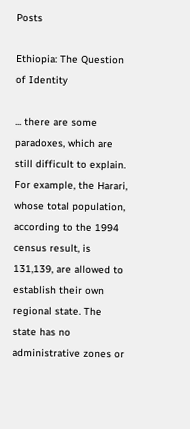Posts

Ethiopia: The Question of Identity

... there are some paradoxes, which are still difficult to explain. For example, the Harari, whose total population, according to the 1994 census result, is 131,139, are allowed to establish their own regional state. The state has no administrative zones or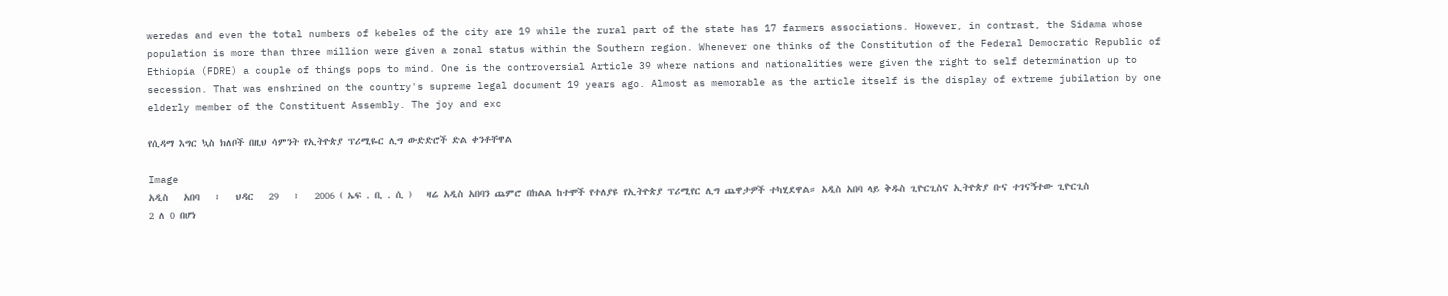weredas and even the total numbers of kebeles of the city are 19 while the rural part of the state has 17 farmers associations. However, in contrast, the Sidama whose population is more than three million were given a zonal status within the Southern region. Whenever one thinks of the Constitution of the Federal Democratic Republic of Ethiopia (FDRE) a couple of things pops to mind. One is the controversial Article 39 where nations and nationalities were given the right to self determination up to secession. That was enshrined on the country's supreme legal document 19 years ago. Almost as memorable as the article itself is the display of extreme jubilation by one elderly member of the Constituent Assembly. The joy and exc

የሲዳማ እግር ኳስ ክለቦች በዚህ ሳምንት የኢትዮጵያ ፕሪሚዬር ሊግ ውድድሮች ድል ቀንቶቸዋል

Image
አዲስ   አበባ   ፣   ህዳር   29   ፣   2006 ( ኤፍ . ቢ . ሲ )   ዛሬ አዲስ አበባን ጨምሮ በክልል ከተሞች የተለያዩ የኢትዮጵያ ፕሪሚየር ሊግ ጨዋታዎች ተካሂደዋል። አዲስ አበባ ላይ ቅዱስ ጊዮርጊስና ኢትዮጵያ ቡና ተገናኝተው ጊዮርጊስ 2 ለ 0 በሆነ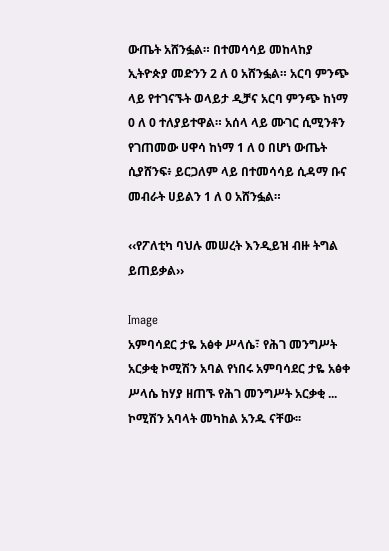ውጤት አሸንፏል። በተመሳሳይ መከላከያ ኢትዮጵያ መድንን 2 ለ 0 አሸንፏል። አርባ ምንጭ ላይ የተገናኙት ወላይታ ዲቻና አርባ ምንጭ ከነማ 0 ለ 0 ተለያይተዋል። አሰላ ላይ ሙገር ሲሚንቶን የገጠመው ሀዋሳ ከነማ 1 ለ 0 በሆነ ውጤት ሲያሸንፍ፥ ይርጋለም ላይ በተመሳሳይ ሲዳማ ቡና መብራት ሀይልን 1 ለ 0 አሸንፏል።

‹‹የፖለቲካ ባህሉ መሠረት እንዲይዝ ብዙ ትግል ይጠይቃል››

Image
አምባሳደር ታዬ አፅቀ ሥላሴ፣ የሕገ መንግሥት አርቃቂ ኮሚሽን አባል የነበሩ አምባሳደር ታዬ አፅቀ ሥላሴ ከሃያ ዘጠኙ የሕገ መንግሥት አርቃቂ ... ኮሚሽን አባላት መካከል አንዱ ናቸው፡፡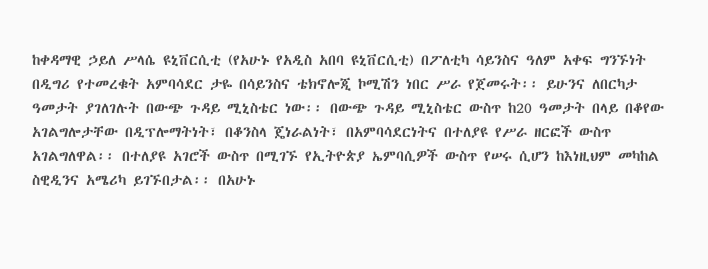ከቀዳማዊ ኃይለ ሥላሴ ዩኒቨርሲቲ (የአሁኑ የአዲስ አበባ ዩኒቨርሲቲ) በፖለቲካ ሳይንስና ዓለም አቀፍ ግንኙነት በዲግሪ የተመረቁት አምባሳደር ታዬ በሳይንስና ቴክኖሎጂ ኮሚሽን ነበር ሥራ የጀመሩት፡፡ ይሁንና ለበርካታ ዓመታት ያገለገሉት በውጭ ጉዳይ ሚኒስቴር ነው፡፡ በውጭ ጉዳይ ሚኒስቴር ውስጥ ከ20 ዓመታት በላይ በቆየው አገልግሎታቸው በዲፕሎማትነት፣ በቆንስላ ጄነራልነት፣ በአምባሳደርነትና በተለያዩ የሥራ ዘርፎች ውስጥ አገልግለዋል፡፡ በተለያዩ አገሮች ውስጥ በሚገኙ የኢትዮጵያ ኤምባሲዎች ውስጥ የሠሩ ሲሆን ከእነዚህም መካከል ስዊዲንና አሜሪካ ይገኙበታል፡፡ በአሁኑ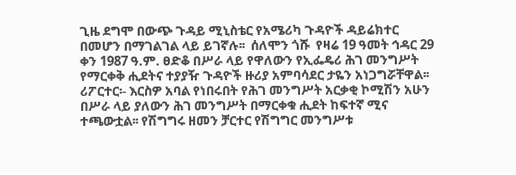ጊዜ ደግሞ በውጭ ጉዳይ ሚኒስቴር የአሜሪካ ጉዳዮች ዳይሬክተር በመሆን በማገልገል ላይ ይገኛሉ፡፡  ሰለሞን ጎሹ  የዛሬ 19 ዓመት ኅዳር 29 ቀን 1987 ዓ.ም. ፀድቆ በሥራ ላይ የዋለውን የኢፌዴሪ ሕገ መንግሥት የማርቀቅ ሒደትና ተያያዥ ጉዳዮች ዙሪያ አምባሳደር ታዬን አነጋግሯቸዋል፡፡  ሪፖርተር፡- እርስዎ አባል የነበሩበት የሕገ መንግሥት አርቃቂ ኮሚሽን አሁን በሥራ ላይ ያለውን ሕገ መንግሥት በማርቀቁ ሒደት ከፍተኛ ሚና ተጫውቷል፡፡ የሽግግሩ ዘመን ቻርተር የሽግግር መንግሥቱ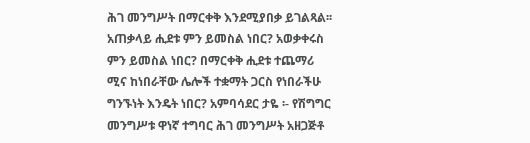ሕገ መንግሥት በማርቀቅ እንደሚያበቃ ይገልጻል፡፡ አጠቃላይ ሒደቱ ምን ይመስል ነበር? አወቃቀሩስ ምን ይመስል ነበር? በማርቀቅ ሒደቱ ተጨማሪ ሚና ከነበራቸው ሌሎች ተቋማት ጋርስ የነበራችሁ ግንኙነት እንዴት ነበር? አምባሳደር ታዬ ፡- የሽግግር መንግሥቱ ዋነኛ ተግባር ሕገ መንግሥት አዘጋጅቶ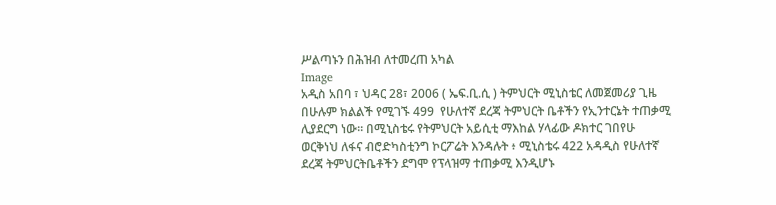ሥልጣኑን በሕዝብ ለተመረጠ አካል
Image
አዲስ አበባ ፣ ህዳር 28፣ 2006 ( ኤፍ.ቢ.ሲ ) ትምህርት ሚኒስቴር ለመጀመሪያ ጊዜ በሁሉም ክልልች የሚገኙ 499  የሁለተኛ ደረጃ ትምህርት ቤቶችን የኢንተርኔት ተጠቃሚ ሊያደርግ ነው። በሚኒስቴሩ የትምህርት አይሲቲ ማእከል ሃላፊው ዶክተር ገበየሁ ወርቅነህ ለፋና ብሮድካስቲንግ ኮርፖሬት እንዳሉት ፥ ሚኒስቴሩ 422 አዳዲስ የሁለተኛ ደረጃ ትምህርትቤቶችን ደግሞ የፕላዝማ ተጠቃሚ እንዲሆኑ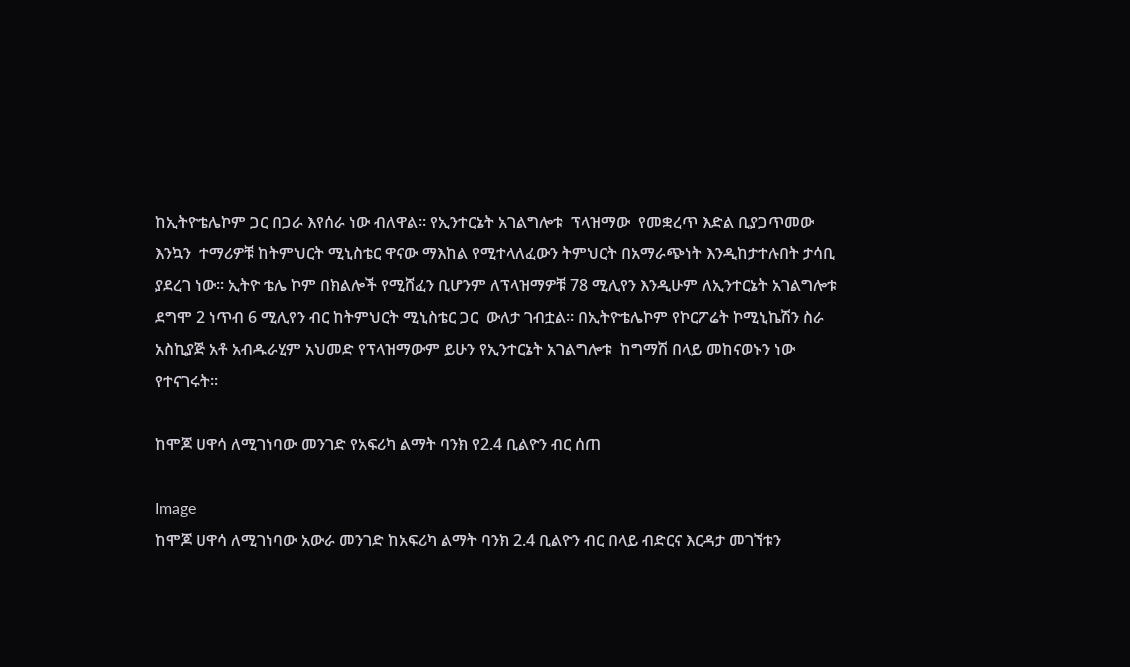ከኢትዮቴሌኮም ጋር በጋራ እየሰራ ነው ብለዋል። የኢንተርኔት አገልግሎቱ  ፕላዝማው  የመቋረጥ እድል ቢያጋጥመው እንኳን  ተማሪዎቹ ከትምህርት ሚኒስቴር ዋናው ማእከል የሚተላለፈውን ትምህርት በአማራጭነት እንዲከታተሉበት ታሳቢ ያደረገ ነው። ኢትዮ ቴሌ ኮም በክልሎች የሚሸፈን ቢሆንም ለፕላዝማዎቹ 78 ሚሊየን እንዲሁም ለኢንተርኔት አገልግሎቱ ደግሞ 2 ነጥብ 6 ሚሊየን ብር ከትምህርት ሚኒስቴር ጋር  ውለታ ገብቷል። በኢትዮቴሌኮም የኮርፖሬት ኮሚኒኬሽን ስራ አስኪያጅ አቶ አብዱራሂም አህመድ የፕላዝማውም ይሁን የኢንተርኔት አገልግሎቱ  ከግማሽ በላይ መከናወኑን ነው የተናገሩት።

ከሞጆ ሀዋሳ ለሚገነባው መንገድ የአፍሪካ ልማት ባንክ የ2.4 ቢልዮን ብር ሰጠ

Image
ከሞጆ ሀዋሳ ለሚገነባው አውራ መንገድ ከአፍሪካ ልማት ባንክ 2.4 ቢልዮን ብር በላይ ብድርና እርዳታ መገኘቱን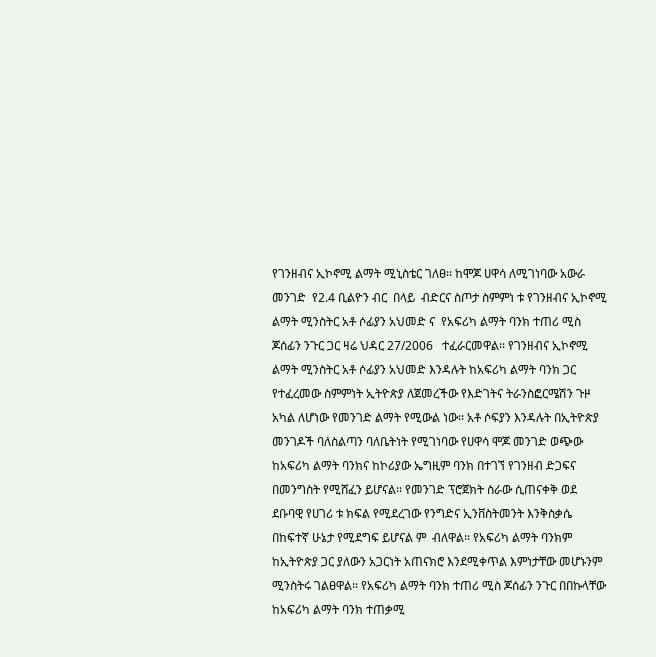የገንዘብና ኢኮኖሚ ልማት ሚኒስቴር ገለፀ፡፡ ከሞጆ ሀዋሳ ለሚገነባው አውራ መንገድ  የ2.4 ቢልዮን ብር  በላይ  ብድርና ስጦታ ስምምነ ቱ የገንዘብና ኢኮኖሚ ልማት ሚንስትር አቶ ሶፊያን አህመድ ና  የአፍሪካ ልማት ባንክ ተጠሪ ሚስ ጆሰፊን ንጉር ጋር ዛሬ ህዳር 27/2006   ተፈራርመዋል፡፡ የገንዘብና ኢኮኖሚ ልማት ሚንስትር አቶ ሶፊያን አህመድ እንዳሉት ከአፍሪካ ልማት ባንክ ጋር የተፈረመው ስምምነት ኢትዮጵያ ለጀመረችው የእድገትና ትራንስፎርሜሽን ጉዞ አካል ለሆነው የመንገድ ልማት የሚውል ነው፡፡ አቶ ሶፍያን እንዳሉት በኢትዮጵያ መንገዶች ባለስልጣን ባለቤትነት የሚገነባው የሀዋሳ ሞጆ መንገድ ወጭው ከአፍሪካ ልማት ባንክና ከኮሪያው ኤግዚም ባንክ በተገኘ የገንዘብ ድጋፍና በመንግስት የሚሸፈን ይሆናል፡፡ የመንገድ ፕሮጀክት ስራው ሲጠናቀቅ ወደ ደቡባዊ የሀገሪ ቱ ክፍል የሚደረገው የንግድና ኢንቨስትመንት እንቅስቃሴ በከፍተኛ ሁኔታ የሚደግፍ ይሆናል ም  ብለዋል፡፡ የአፍሪካ ልማት ባንክም ከኢትዮጵያ ጋር ያለውን አጋርነት አጠናክሮ እንደሚቀጥል እምነታቸው መሆኑንም ሚንስትሩ ገልፀዋል፡፡ የአፍሪካ ልማት ባንክ ተጠሪ ሚስ ጆሰፊን ንጉር በበኩላቸው  ከአፍሪካ ልማት ባንክ ተጠቃሚ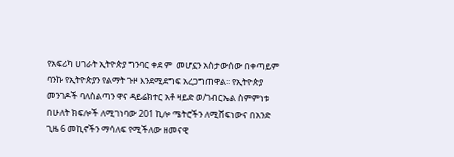የአፍሪካ ሀገራት ኢትዮጵያ ግንባር ቀደ ም  መሆኗን አስታውሰው በቀጣይም ባንኩ የኢትዮጵያን የልማት ጉዞ እንደሚደግፍ አረጋግጠዋል፡፡ የኢትዮጵያ መንገዶች ባለስልጣን ዋና ዳይሬክተር አቶ ዛይድ ወ/ገብርኤል ስምምነቱ  በሁለት ክፍሎች ለሚገነባው 201 ኪሎ ሜትሮችን ለሚሸፍነውና በአንድ ጊዜ 6 መኪኖችን ማሳለፍ የሚችለው ዘመናዊ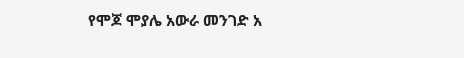የሞጆ ሞያሌ አውራ መንገድ አ